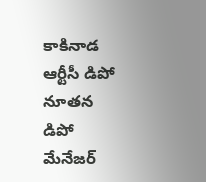కాకినాడ ఆర్టీసీ డిపో నూతన డిపో మేనేజర్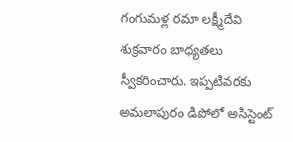గంగుమళ్ల రమా లక్ష్మీదేవి శుక్రవారం బాధ్యతలు స్వీకరించారు. ఇప్పటివరకు అమలాపురం డిపోలో అసిస్టెంట్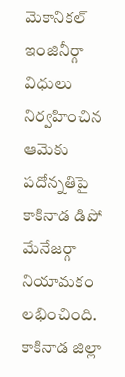మెకానికల్ ఇంజినీర్గా విధులు నిర్వహించిన ఆమెకు పదోన్నతిపై కాకినాడ డిపో మేనేజర్గా నియామకం లభించింది. కాకినాడ జిల్లా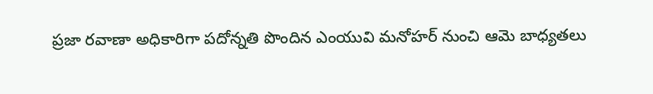ప్రజా రవాణా అధికారిగా పదోన్నతి పొందిన ఎంయువి మనోహర్ నుంచి ఆమె బాధ్యతలు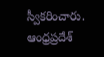స్వీకరించారు.
ఆంధ్రప్రదేశ్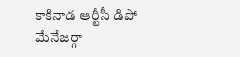కాకినాడ ఆర్టీసీ డిపో మేనేజర్గా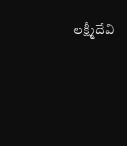లక్ష్మీదేవి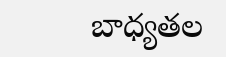బాధ్యతల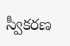స్వీకరణ